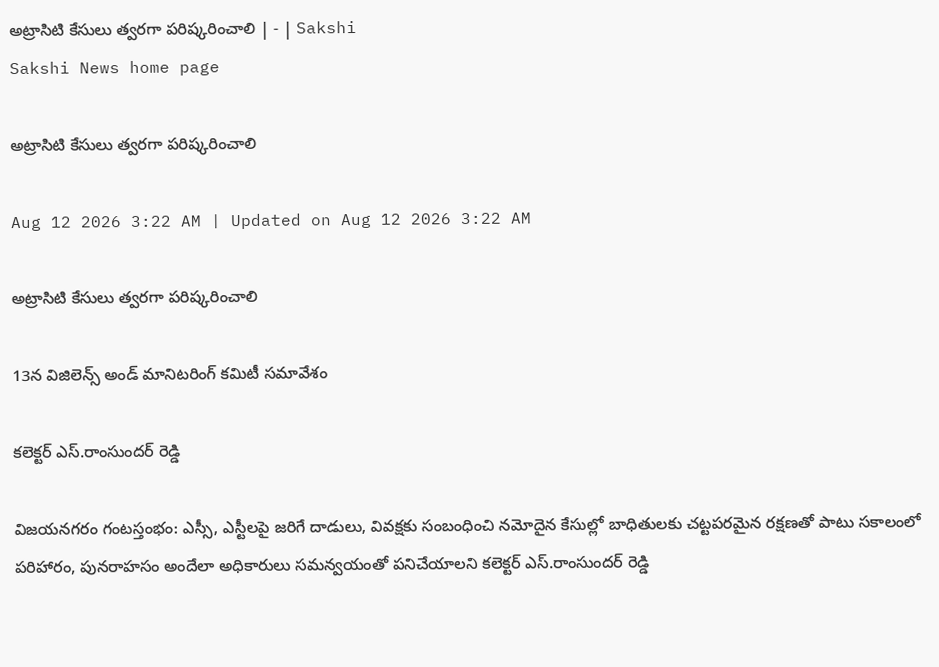అట్రాసిటి కేసులు త్వరగా పరిష్కరించాలి | - | Sakshi
Sakshi News home page

అట్రాసిటి కేసులు త్వరగా పరిష్కరించాలి

Aug 12 2026 3:22 AM | Updated on Aug 12 2026 3:22 AM

అట్రాసిటి కేసులు త్వరగా పరిష్కరించాలి

13న విజిలెన్స్‌ అండ్‌ మానిటరింగ్‌ కమిటీ సమావేశం

కలెక్టర్‌ ఎస్‌.రాంసుందర్‌ రెడ్డి

విజయనగరం గంటస్తంభం: ఎస్సీ, ఎస్టీలపై జరిగే దాడులు, వివక్షకు సంబంధించి నమోదైన కేసుల్లో బాధితులకు చట్టపరమైన రక్షణతో పాటు సకాలంలో పరిహారం, పునరాహసం అందేలా అధికారులు సమన్వయంతో పనిచేయాలని కలెక్టర్‌ ఎస్‌.రాంసుందర్‌ రెడ్డి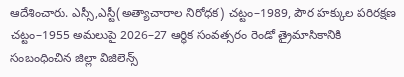ఆదేశించారు. ఎస్సీ,ఎస్టీ(అత్యాచారాల నిరోధక) చట్టం–1989, పౌర హక్కుల పరిరక్షణ చట్టం–1955 అమలుపై 2026–27 ఆర్ధిక సంవత్సరం రెండో త్రైమాసికానికి సంబంధించిన జిల్లా విజిలెన్స్‌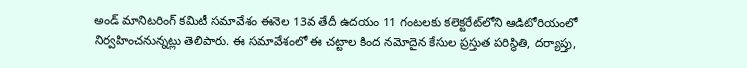అండ్‌ మానిటరింగ్‌ కమిటీ సమావేశం ఈనెల 13వ తేదీ ఉదయం 11 గంటలకు కలెక్టరేట్‌లోని ఆడిటోరియంలో నిర్వహించనున్నట్లు తెలిపారు. ఈ సమావేశంలో ఈ చట్టాల కింద నమోదైన కేసుల ప్రస్తుత పరిస్థితి, దర్యాప్తు,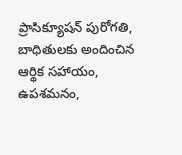ప్రాసిక్యూషన్‌ పురోగతి, బాధితులకు అందించిన ఆర్థిక సహాయం, ఉపశమనం,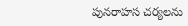పునరాహస చర్యలను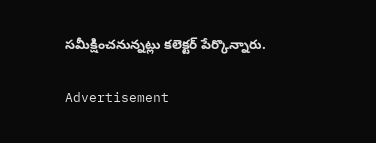సమీక్షించనున్నట్లు కలెక్టర్‌ పేర్కొన్నారు.

Advertisement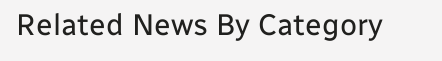Related News By Category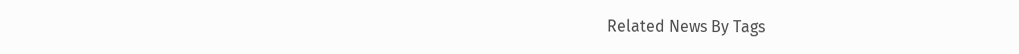Related News By Tags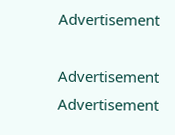Advertisement

Advertisement
Advertisement